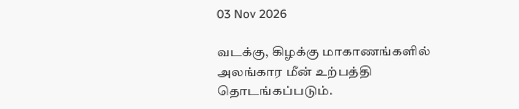03 Nov 2026

வடக்கு, கிழக்கு மாகாணங்களில் அலங்கார மீன் உற்பத்தி தொடங்கப்படும்.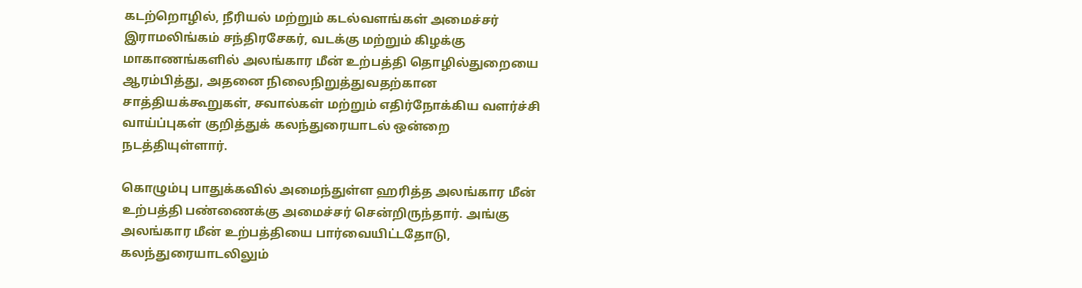கடற்றொழில், நீரியல் மற்றும் கடல்வளங்கள் அமைச்சர் இராமலிங்கம் சந்திரசேகர், வடக்கு மற்றும் கிழக்கு மாகாணங்களில் அலங்கார மீன் உற்பத்தி தொழில்துறையை ஆரம்பித்து, அதனை நிலைநிறுத்துவதற்கான சாத்தியக்கூறுகள், சவால்கள் மற்றும் எதிர்நோக்கிய வளர்ச்சி வாய்ப்புகள் குறித்துக் கலந்துரையாடல் ஒன்றை நடத்தியுள்ளார்.

கொழும்பு பாதுக்கவில் அமைந்துள்ள ஹரித்த அலங்கார மீன் உற்பத்தி பண்ணைக்கு அமைச்சர் சென்றிருந்தார். அங்கு அலங்கார மீன் உற்பத்தியை பார்வையிட்டதோடு, கலந்துரையாடலிலும்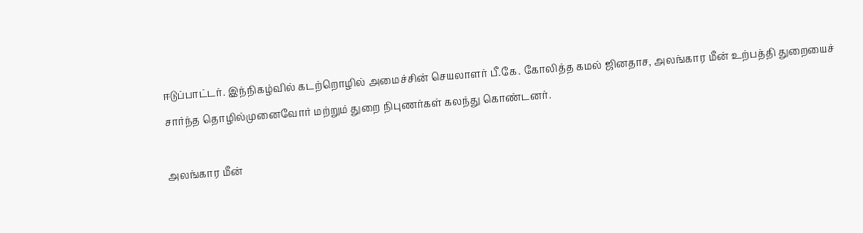ஈடுப்பாட்டர். இந்நிகழ்வில் கடற்றொழில் அமைச்சின் செயலாளர் பீ.கே. கோலித்த கமல் ஜினதாச, அலங்கார மீன் உற்பத்தி துறையைச் சார்ந்த தொழில்முனைவோர் மற்றும் துறை நிபுணர்கள் கலந்து கொண்டனர்.

அலங்கார மீன்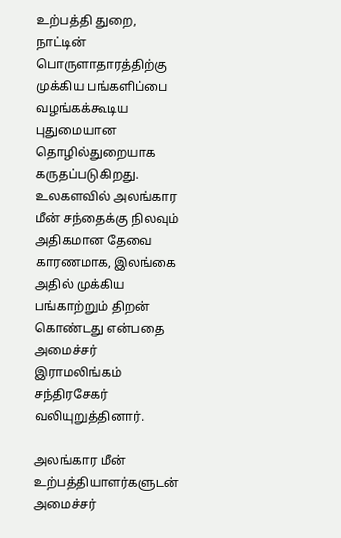உற்பத்தி துறை, நாட்டின் பொருளாதாரத்திற்கு முக்கிய பங்களிப்பை வழங்கக்கூடிய புதுமையான தொழில்துறையாக கருதப்படுகிறது. உலகளவில் அலங்கார மீன் சந்தைக்கு நிலவும் அதிகமான தேவை காரணமாக, இலங்கை அதில் முக்கிய பங்காற்றும் திறன் கொண்டது என்பதை அமைச்சர் இராமலிங்கம் சந்திரசேகர் வலியுறுத்தினார்.

அலங்கார மீன் உற்பத்தியாளர்களுடன் அமைச்சர்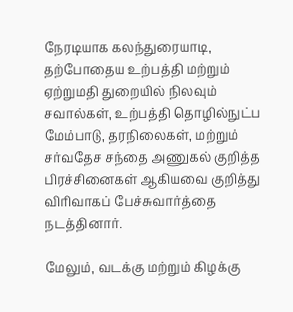நேரடியாக கலந்துரையாடி, தற்போதைய உற்பத்தி மற்றும் ஏற்றுமதி துறையில் நிலவும் சவால்கள், உற்பத்தி தொழில்நுட்ப மேம்பாடு, தரநிலைகள், மற்றும் சர்வதேச சந்தை அணுகல் குறித்த பிரச்சினைகள் ஆகியவை குறித்து விரிவாகப் பேச்சுவார்த்தை நடத்தினார்.

மேலும், வடக்கு மற்றும் கிழக்கு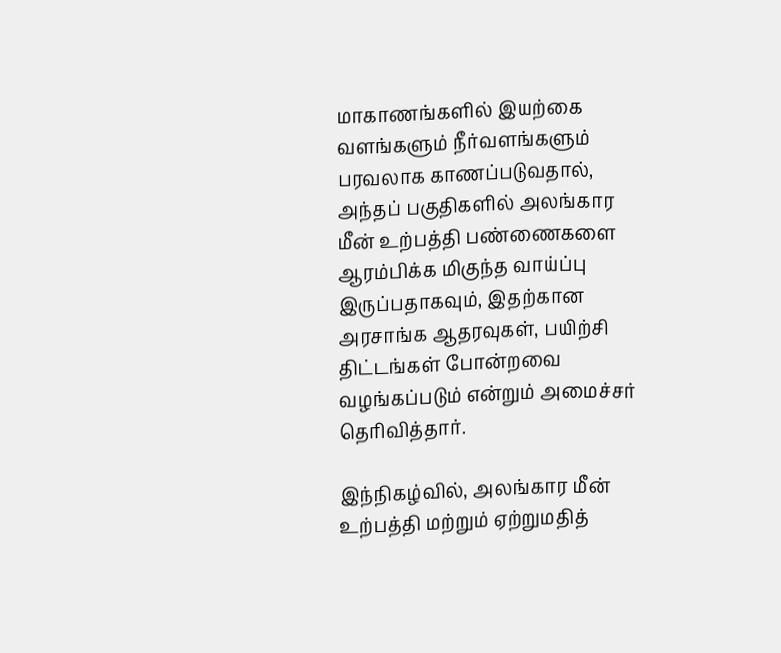மாகாணங்களில் இயற்கை வளங்களும் நீர்வளங்களும் பரவலாக காணப்படுவதால், அந்தப் பகுதிகளில் அலங்கார மீன் உற்பத்தி பண்ணைகளை ஆரம்பிக்க மிகுந்த வாய்ப்பு இருப்பதாகவும், இதற்கான அரசாங்க ஆதரவுகள், பயிற்சி திட்டங்கள் போன்றவை வழங்கப்படும் என்றும் அமைச்சர் தெரிவித்தார்.

இந்நிகழ்வில், அலங்கார மீன் உற்பத்தி மற்றும் ஏற்றுமதித்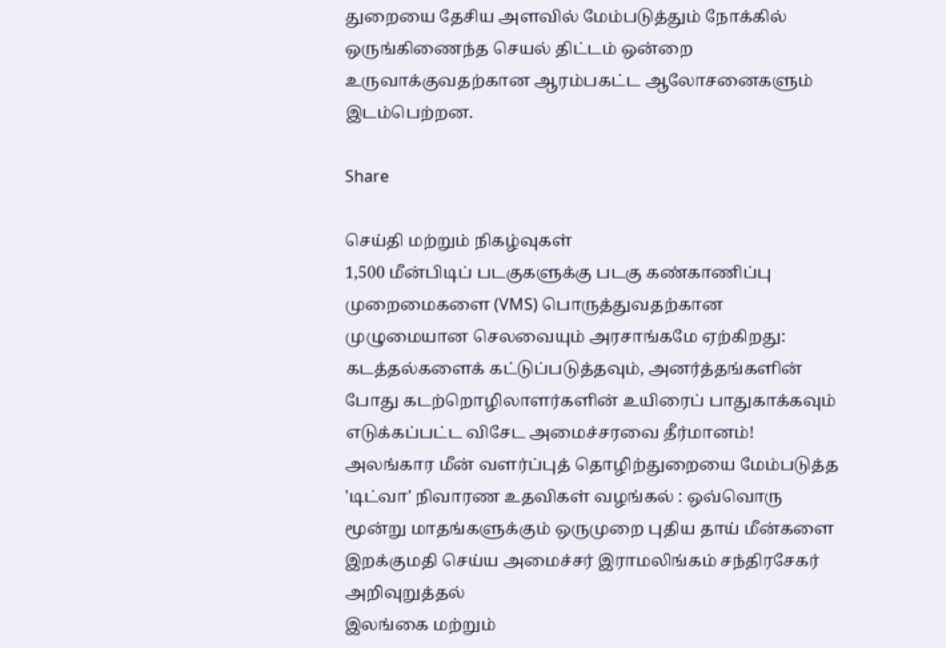துறையை தேசிய அளவில் மேம்படுத்தும் நோக்கில் ஒருங்கிணைந்த செயல் திட்டம் ஒன்றை உருவாக்குவதற்கான ஆரம்பகட்ட ஆலோசனைகளும் இடம்பெற்றன.

Share

செய்தி மற்றும் நிகழ்வுகள்
1,500 மீன்பிடிப் படகுகளுக்கு படகு கண்காணிப்பு முறைமைகளை (VMS) பொருத்துவதற்கான முழுமையான செலவையும் அரசாங்கமே ஏற்கிறது: கடத்தல்களைக் கட்டுப்படுத்தவும், அனர்த்தங்களின் போது கடற்றொழிலாளர்களின் உயிரைப் பாதுகாக்கவும் எடுக்கப்பட்ட விசேட அமைச்சரவை தீர்மானம்!
அலங்கார மீன் வளர்ப்புத் தொழிற்துறையை மேம்படுத்த 'டிட்வா' நிவாரண உதவிகள் வழங்கல் : ஒவ்வொரு மூன்று மாதங்களுக்கும் ஒருமுறை புதிய தாய் மீன்களை இறக்குமதி செய்ய அமைச்சர் இராமலிங்கம் சந்திரசேகர் அறிவுறுத்தல்
இலங்கை மற்றும்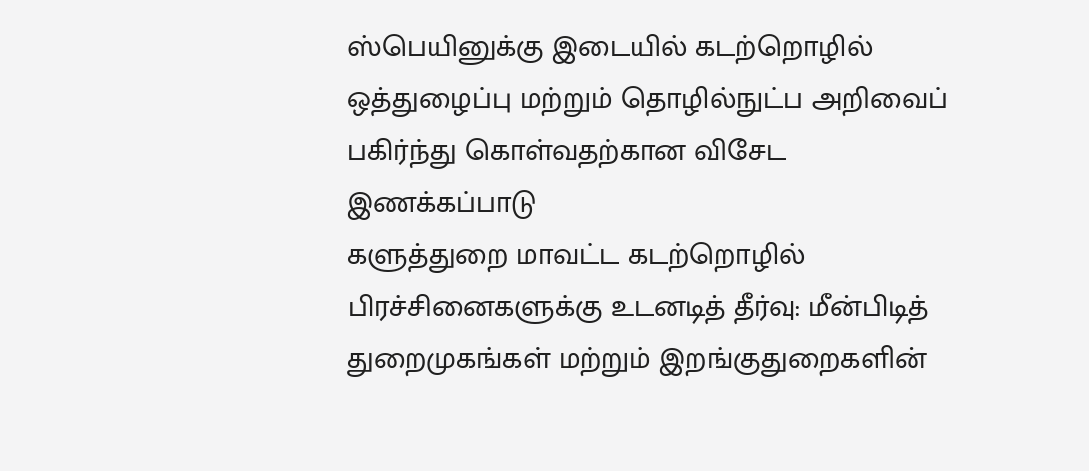ஸ்பெயினுக்கு இடையில் கடற்றொழில் ஒத்துழைப்பு மற்றும் தொழில்நுட்ப அறிவைப் பகிர்ந்து கொள்வதற்கான விசேட இணக்கப்பாடு
களுத்துறை மாவட்ட கடற்றொழில் பிரச்சினைகளுக்கு உடனடித் தீர்வு: மீன்பிடித் துறைமுகங்கள் மற்றும் இறங்குதுறைகளின்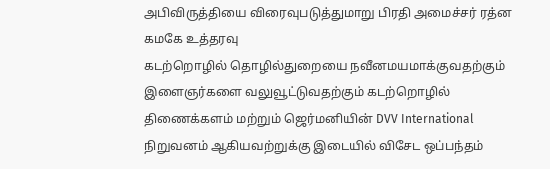அபிவிருத்தியை விரைவுபடுத்துமாறு பிரதி அமைச்சர் ரத்ன கமகே உத்தரவு
கடற்றொழில் தொழில்துறையை நவீனமயமாக்குவதற்கும் இளைஞர்களை வலுவூட்டுவதற்கும் கடற்றொழில் திணைக்களம் மற்றும் ஜெர்மனியின் DVV International நிறுவனம் ஆகியவற்றுக்கு இடையில் விசேட ஒப்பந்தம்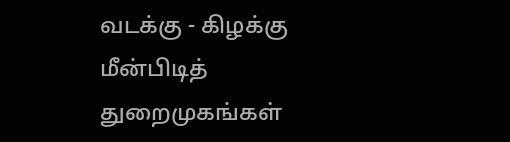வடக்கு - கிழக்கு மீன்பிடித் துறைமுகங்கள்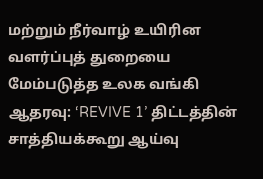மற்றும் நீர்வாழ் உயிரின வளர்ப்புத் துறையை மேம்படுத்த உலக வங்கி ஆதரவு: ‘REVIVE 1’ திட்டத்தின் சாத்தியக்கூறு ஆய்வு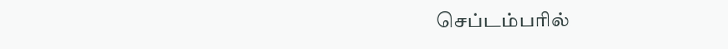செப்டம்பரில்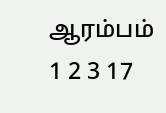ஆரம்பம்
1 2 3 17